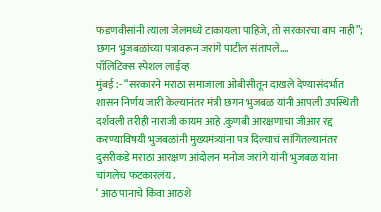फडणवीसांनी त्याला जेलमध्ये टाकायला पाहिजे, तो सरकारचा बाप नाही”; छगन भुजबळांच्या पत्रावरून जरांगे पाटील संतापले….
पॉलिटिक्स स्पेशल लाईव्ह
मुंबई :- “सरकारने मराठा समाजाला ओबीसीतून दाखले देण्यासंदर्भात शासन निर्णय जारी केल्यानंतर मंत्री छगन भुजबळ यांनी आपली उपस्थिती दर्शवली तरीही नाराजी कायम आहे .कुणबी आरक्षणाचा जीआर रद्द करण्याविषयी भुजबळांनी मुख्यमंत्र्यांना पत्र दिल्याचं सांगितल्यानंतर दुसरीकडे मराठा आरक्षण आंदोलन मनोज जरांगे यांनी भुजबळ यांना चांगलेच फटकारलंय .
‘ आठ पानाचे किंवा आठशे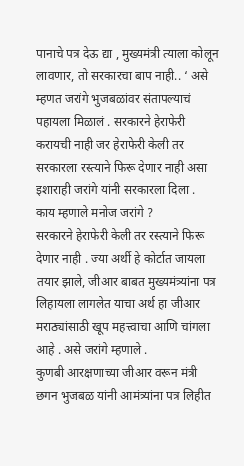पानाचे पत्र देऊ द्या , मुख्यमंत्री त्याला कोलून लावणार, तो सरकारचा बाप नाही.. ‘ असे म्हणत जरांगे भुजबळांवर संतापल्याचं पहायला मिळालं . सरकारने हेराफेरी करायची नाही जर हेराफेरी केली तर सरकारला रस्त्याने फिरू देणार नाही असा इशाराही जरांगे यांनी सरकारला दिला .
काय म्हणाले मनोज जरांगे ?
सरकारने हेराफेरी केली तर रस्त्याने फिरू देणार नाही . ज्या अर्थी हे कोर्टात जायला तयार झाले, जीआर बाबत मुख्यमंत्र्यांना पत्र लिहायला लागलेत याचा अर्थ हा जीआर मराठ्यांसाठी खूप महत्त्वाचा आणि चांगला आहे . असे जरांगे म्हणाले .
कुणबी आरक्षणाच्या जीआर वरून मंत्री छगन भुजबळ यांनी आमंत्र्यांना पत्र लिहीत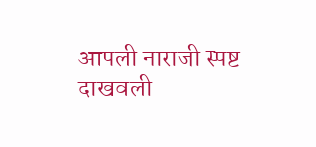आपली नाराजी स्पष्ट दाखवली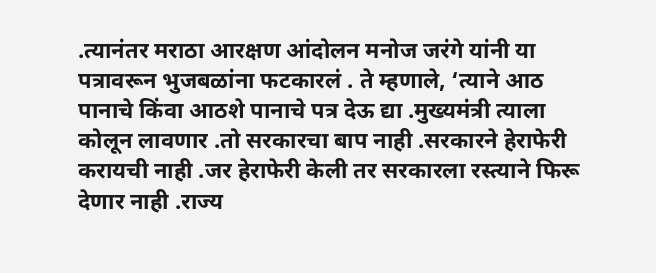.त्यानंतर मराठा आरक्षण आंदोलन मनोज जरंगे यांनी या पत्रावरून भुजबळांना फटकारलं . ते म्हणाले, ‘त्याने आठ पानाचे किंवा आठशे पानाचे पत्र देऊ द्या .मुख्यमंत्री त्याला कोलून लावणार .तो सरकारचा बाप नाही .सरकारने हेराफेरी करायची नाही .जर हेराफेरी केली तर सरकारला रस्त्याने फिरू देणार नाही .राज्य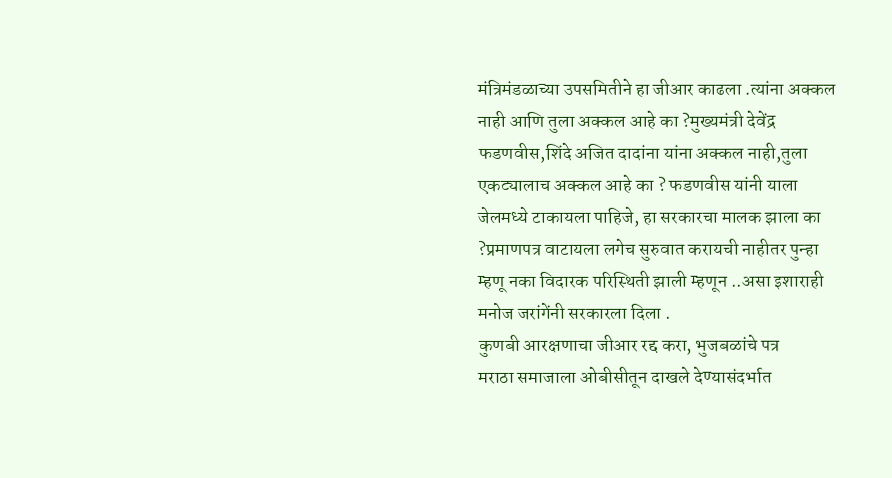मंत्रिमंडळाच्या उपसमितीने हा जीआर काढला .त्यांना अक्कल नाही आणि तुला अक्कल आहे का ?मुख्यमंत्री देवेंद्र फडणवीस,शिंदे अजित दादांना यांना अक्कल नाही,तुला एकट्यालाच अक्कल आहे का ? फडणवीस यांनी याला जेलमध्ये टाकायला पाहिजे, हा सरकारचा मालक झाला का ?प्रमाणपत्र वाटायला लगेच सुरुवात करायची नाहीतर पुन्हा म्हणू नका विदारक परिस्थिती झाली म्हणून ..असा इशाराही मनोज जरांगेंनी सरकारला दिला .
कुणबी आरक्षणाचा जीआर रद्द करा, भुजबळांचे पत्र
मराठा समाजाला ओबीसीतून दाखले देण्यासंदर्भात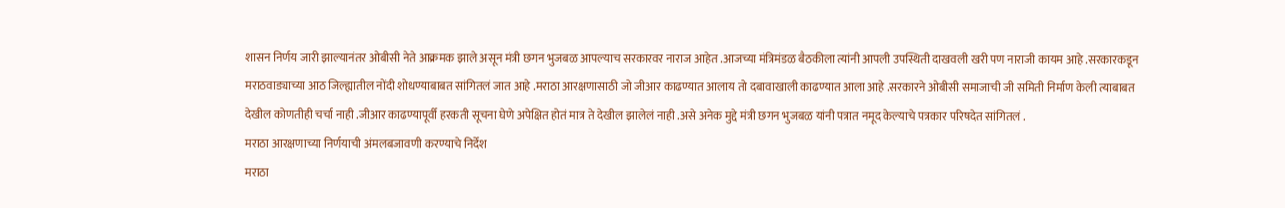शासन निर्णय जारी झाल्यानंतर ओबीसी नेते आक्रमक झाले असून मंत्री छगन भुजबळ आपल्याच सरकारवर नाराज आहेत .आजच्या मंत्रिमंडळ बैठकीला त्यांनी आपली उपस्थिती दाखवली खरी पण नाराजी कायम आहे .सरकारकडून मराठवाड्याच्या आठ जिल्ह्यातील नोंदी शोधण्याबाबत सांगितलं जात आहे .मराठा आरक्षणासाठी जो जीआर काढण्यात आलाय तो दबावाखाली काढण्यात आला आहे .सरकारने ओबीसी समाजाची जी समिती निर्माण केली त्याबाबत देखील कोणतीही चर्चा नाही .जीआर काढण्यापूर्वी हरकती सूचना घेणे अपेक्षित होतं मात्र ते देखील झालेलं नाही .असे अनेक मुद्दे मंत्री छगन भुजबळ यांनी पत्रात नमूद केल्याचे पत्रकार परिषदेत सांगितलं .
मराठा आरक्षणाच्या निर्णयाची अंमलबजावणी करण्याचे निर्देश
मराठा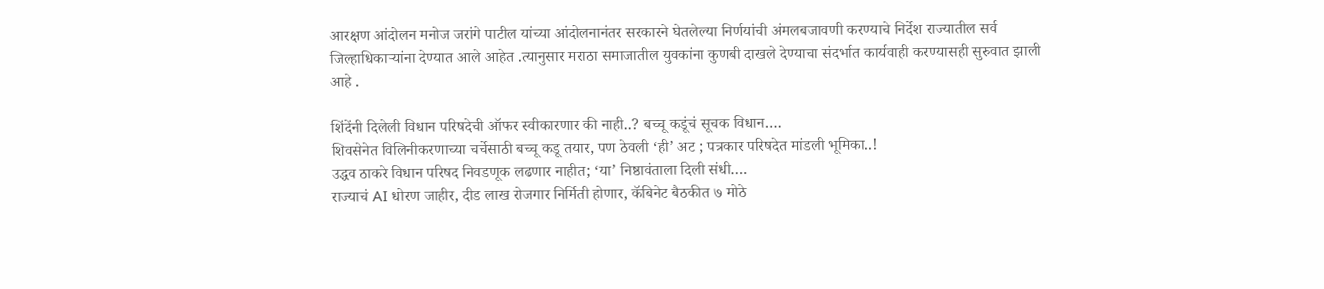आरक्षण आंदोलन मनोज जरांगे पाटील यांच्या आंदोलनानंतर सरकारने घेतलेल्या निर्णयांची अंमलबजावणी करण्याचे निर्देश राज्यातील सर्व जिल्हाधिकाऱ्यांना देण्यात आले आहेत .त्यानुसार मराठा समाजातील युवकांना कुणबी दाखले देण्याचा संदर्भात कार्यवाही करण्यासही सुरुवात झाली आहे .

शिंदेंनी दिलेली विधान परिषदेची ऑफर स्वीकारणार की नाही..? बच्चू कडूंचं सूचक विधान….
शिवसेनेत विलिनीकरणाच्या चर्चेसाठी बच्चू कडू तयार, पण ठेवली ‘ही’ अट ; पत्रकार परिषदेत मांडली भूमिका..!
उद्धव ठाकरे विधान परिषद निवडणूक लढणार नाहीत; ‘या’ निष्ठावंताला दिली संधी….
राज्याचं AI धोरण जाहीर, दीड लाख रोजगार निर्मिती होणार, कॅबिनेट बैठकीत ७ मोठे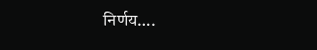निर्णय….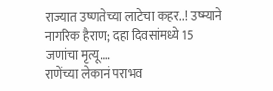राज्यात उष्णतेच्या लाटेचा कहर..! उष्म्याने नागरिक हैराण; दहा दिवसांमध्ये 15 जणांचा मृत्यू….
राणेंच्या लेकानं पराभव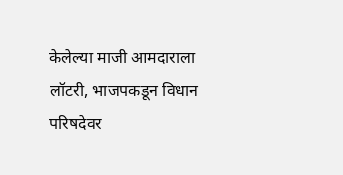केलेल्या माजी आमदाराला लॉटरी, भाजपकडून विधान परिषदेवर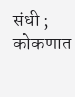संधी ; कोकणात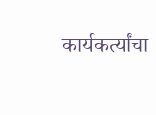कार्यकर्त्यांचा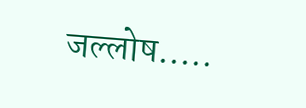जल्लोष…..